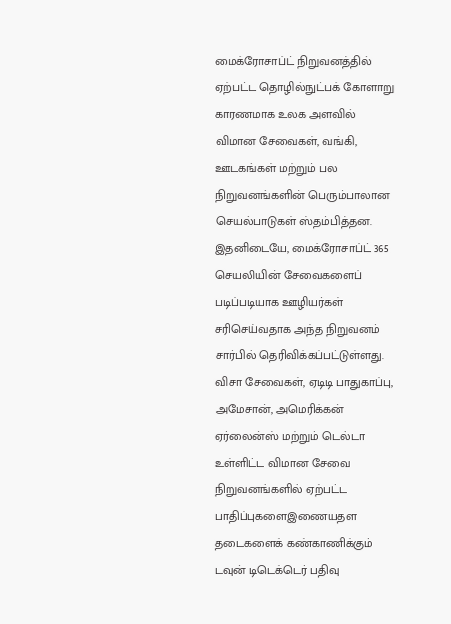மைக்ரோசாப்ட் நிறுவனத்தில் ஏற்பட்ட தொழில்நுட்பக் கோளாறு காரணமாக உலக அளவில் விமான சேவைகள், வங்கி, ஊடகங்கள் மற்றும் பல நிறுவனங்களின் பெரும்பாலான செயல்பாடுகள் ஸ்தம்பித்தன.
இதனிடையே, மைக்ரோசாப்ட் 365 செயலியின் சேவைகளைப் படிப்படியாக ஊழியர்கள் சரிசெய்வதாக அந்த நிறுவனம் சார்பில் தெரிவிக்கப்பட்டுள்ளது.
விசா சேவைகள், ஏடிடி பாதுகாப்பு, அமேசான், அமெரிக்கன் ஏர்லைன்ஸ் மற்றும் டெல்டா உள்ளிட்ட விமான சேவை நிறுவனங்களில் ஏற்பட்ட பாதிப்புகளைஇணையதள தடைகளைக் கண்காணிக்கும் டவுன் டிடெக்டெர் பதிவு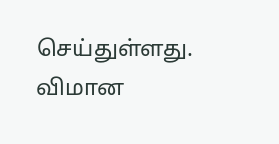செய்துள்ளது.
விமான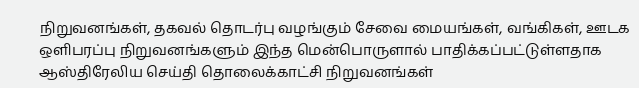நிறுவனங்கள், தகவல் தொடர்பு வழங்கும் சேவை மையங்கள், வங்கிகள், ஊடக ஒளிபரப்பு நிறுவனங்களும் இந்த மென்பொருளால் பாதிக்கப்பட்டுள்ளதாக ஆஸ்திரேலிய செய்தி தொலைக்காட்சி நிறுவனங்கள்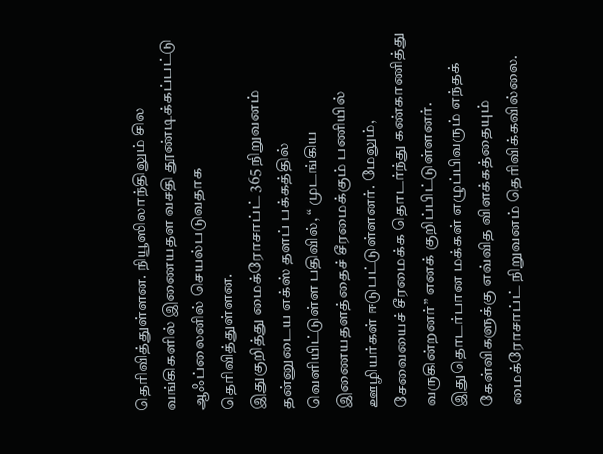தெரிவித்துள்ளன. நியூஸிலாந்திலும் சில வங்கிகளில் இணையதள வசதி தூண்டிக்கப்பட்டு ஆஃப்லைனில் செயல்படுவதாக தெரிவித்துள்ளன.
இதுகுறித்து மைக்ரோசாப்ட் 365 நிறுவனம் தன்னுடைய எக்ஸ் தளப் பக்கத்தில் வெளியிட்டுள்ள பதிவில், “ முடங்கிய இணையதளத்தைச் சீரமைக்கும் பணியில் ஊழியர்கள் ஈடுபட்டுள்ளனர். மேலும், சேவையைச் சீரமைக்க தொடர்ந்து கண்காணித்து வருகின்றனர்” எனக் குறிப்பிட்டுள்ளனர்.
இதுதொடர்பான மக்கள் எழுப்பிவரும் எந்தக் கேள்விகளுக்கு எவ்வித விளக்கத்தையும் மைக்ரோசாப்ட் நிறுவனம் தெரிவிக்கவில்லை.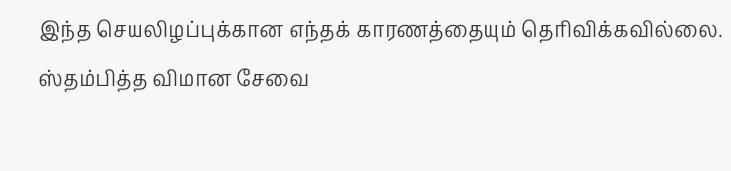இந்த செயலிழப்புக்கான எந்தக் காரணத்தையும் தெரிவிக்கவில்லை.
ஸ்தம்பித்த விமான சேவை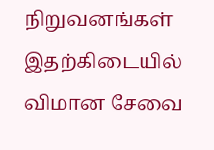நிறுவனங்கள்
இதற்கிடையில் விமான சேவை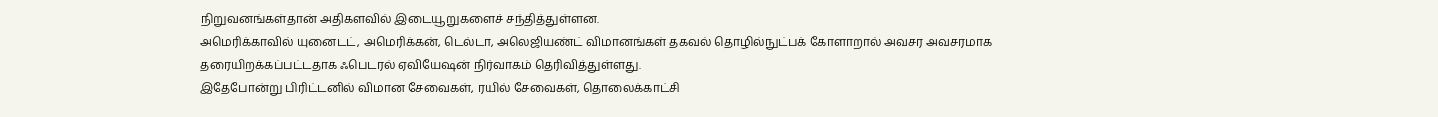நிறுவனங்கள்தான் அதிகளவில் இடையூறுகளைச் சந்தித்துள்ளன.
அமெரிக்காவில் யுனைடட், அமெரிக்கன், டெல்டா, அலெஜியண்ட் விமானங்கள் தகவல் தொழில்நுட்பக் கோளாறால் அவசர அவசரமாக தரையிறக்கப்பட்டதாக ஃபெடரல் ஏவியேஷன் நிர்வாகம் தெரிவித்துள்ளது.
இதேபோன்று பிரிட்டனில் விமான சேவைகள், ரயில் சேவைகள், தொலைக்காட்சி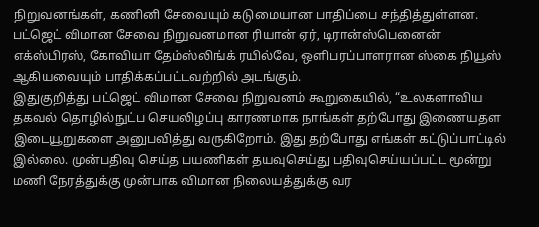நிறுவனங்கள், கணினி சேவையும் கடுமையான பாதிப்பை சந்தித்துள்ளன.
பட்ஜெட் விமான சேவை நிறுவனமான ரியான் ஏர், டிரான்ஸ்பெனைன் எக்ஸ்பிரஸ், கோவியா தேம்ஸ்லிங்க் ரயில்வே, ஒளிபரப்பாளரான ஸ்கை நியூஸ் ஆகியவையும் பாதிக்கப்பட்டவற்றில் அடங்கும்.
இதுகுறித்து பட்ஜெட் விமான சேவை நிறுவனம் கூறுகையில், “உலகளாவிய தகவல் தொழில்நுட்ப செயலிழப்பு காரணமாக நாங்கள் தற்போது இணையதள இடையூறுகளை அனுபவித்து வருகிறோம். இது தற்போது எங்கள் கட்டுப்பாட்டில் இல்லை. முன்பதிவு செய்த பயணிகள் தயவுசெய்து பதிவுசெய்யப்பட்ட மூன்று மணி நேரத்துக்கு முன்பாக விமான நிலையத்துக்கு வர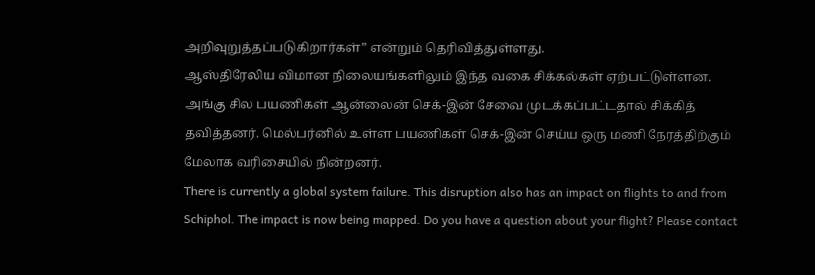அறிவுறுத்தப்படுகிறார்கள்” என்றும் தெரிவித்துள்ளது.
ஆஸ்திரேலிய விமான நிலையங்களிலும் இந்த வகை சிக்கல்கள் ஏற்பட்டுள்ளன. அங்கு சில பயணிகள் ஆன்லைன் செக்-இன் சேவை முடக்கப்பட்டதால் சிக்கித் தவித்தனர். மெல்பர்னில் உள்ள பயணிகள் செக்-இன் செய்ய ஒரு மணி நேரத்திற்கும் மேலாக வரிசையில் நின்றனர்.
There is currently a global system failure. This disruption also has an impact on flights to and from Schiphol. The impact is now being mapped. Do you have a question about your flight? Please contact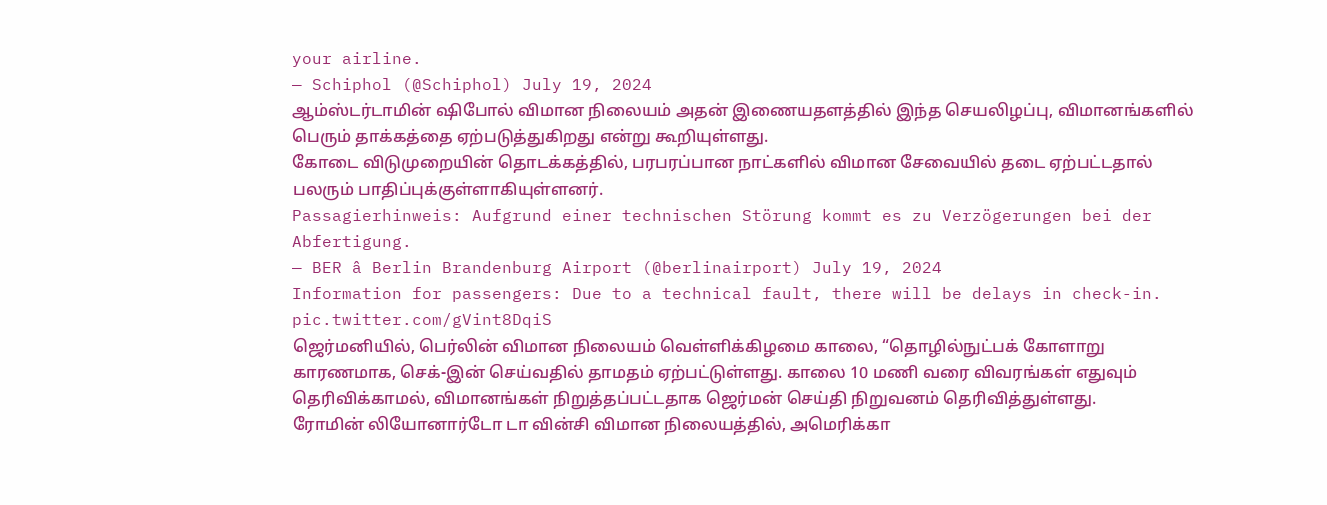your airline.
— Schiphol (@Schiphol) July 19, 2024
ஆம்ஸ்டர்டாமின் ஷிபோல் விமான நிலையம் அதன் இணையதளத்தில் இந்த செயலிழப்பு, விமானங்களில் பெரும் தாக்கத்தை ஏற்படுத்துகிறது என்று கூறியுள்ளது.
கோடை விடுமுறையின் தொடக்கத்தில், பரபரப்பான நாட்களில் விமான சேவையில் தடை ஏற்பட்டதால் பலரும் பாதிப்புக்குள்ளாகியுள்ளனர்.
Passagierhinweis: Aufgrund einer technischen Störung kommt es zu Verzögerungen bei der Abfertigung.
— BER â Berlin Brandenburg Airport (@berlinairport) July 19, 2024
Information for passengers: Due to a technical fault, there will be delays in check-in. pic.twitter.com/gVint8DqiS
ஜெர்மனியில், பெர்லின் விமான நிலையம் வெள்ளிக்கிழமை காலை, “தொழில்நுட்பக் கோளாறு காரணமாக, செக்-இன் செய்வதில் தாமதம் ஏற்பட்டுள்ளது. காலை 10 மணி வரை விவரங்கள் எதுவும் தெரிவிக்காமல், விமானங்கள் நிறுத்தப்பட்டதாக ஜெர்மன் செய்தி நிறுவனம் தெரிவித்துள்ளது.
ரோமின் லியோனார்டோ டா வின்சி விமான நிலையத்தில், அமெரிக்கா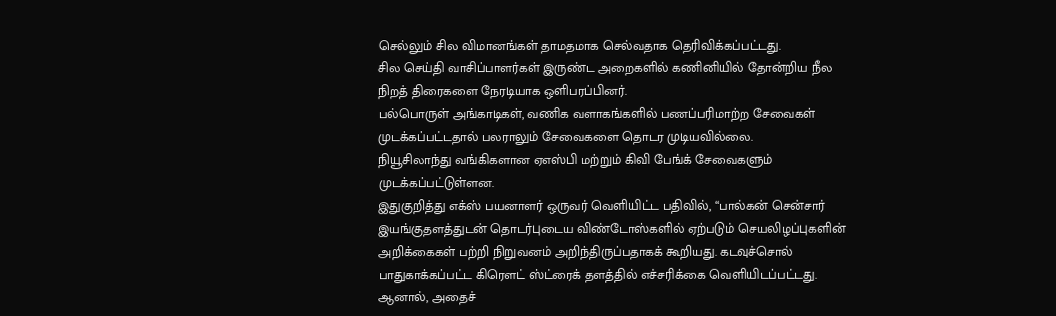செல்லும் சில விமானங்கள் தாமதமாக செல்வதாக தெரிவிக்கப்பட்டது.
சில செய்தி வாசிப்பாளர்கள் இருண்ட அறைகளில் கணினியில் தோன்றிய நீல நிறத் திரைகளை நேரடியாக ஒளிபரப்பினர்.
பல்பொருள் அங்காடிகள், வணிக வளாகங்களில் பணப்பரிமாற்ற சேவைகள் முடக்கப்பட்டதால் பலராலும் சேவைகளை தொடர முடியவில்லை.
நியூசிலாந்து வங்கிகளான ஏஎஸ்பி மற்றும் கிவி பேங்க் சேவைகளும் முடக்கப்பட்டுள்ளன.
இதுகுறித்து எக்ஸ் பயனாளர் ஒருவர் வெளியிட்ட பதிவில், “பால்கன் சென்சார் இயங்குதளத்துடன் தொடர்புடைய விண்டோஸ்களில் ஏற்படும் செயலிழப்புகளின் அறிக்கைகள் பற்றி நிறுவனம் அறிந்திருப்பதாகக் கூறியது. கடவுச்சொல் பாதுகாக்கப்பட்ட கிரௌட் ஸ்ட்ரைக் தளத்தில் எச்சரிக்கை வெளியிடப்பட்டது. ஆனால், அதைச்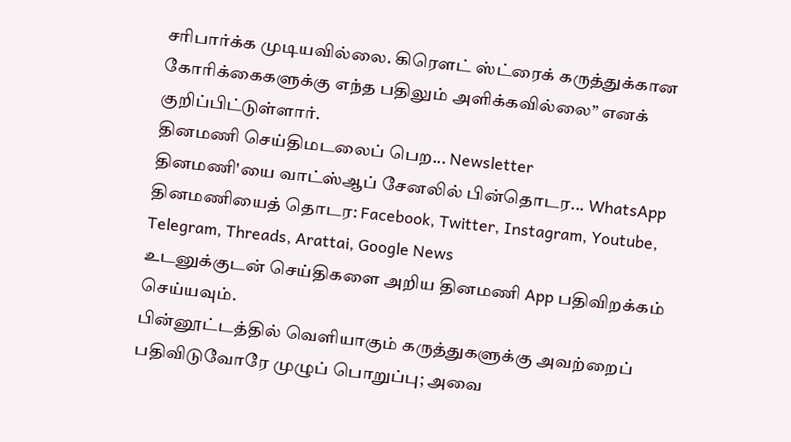சரிபார்க்க முடியவில்லை. கிரௌட் ஸ்ட்ரைக் கருத்துக்கான கோரிக்கைகளுக்கு எந்த பதிலும் அளிக்கவில்லை” எனக் குறிப்பிட்டுள்ளார்.
தினமணி செய்திமடலைப் பெற... Newsletter
தினமணி'யை வாட்ஸ்ஆப் சேனலில் பின்தொடர... WhatsApp
தினமணியைத் தொடர: Facebook, Twitter, Instagram, Youtube, Telegram, Threads, Arattai, Google News
உடனுக்குடன் செய்திகளை அறிய தினமணி App பதிவிறக்கம் செய்யவும்.
பின்னூட்டத்தில் வெளியாகும் கருத்துகளுக்கு அவற்றைப் பதிவிடுவோரே முழுப் பொறுப்பு; அவை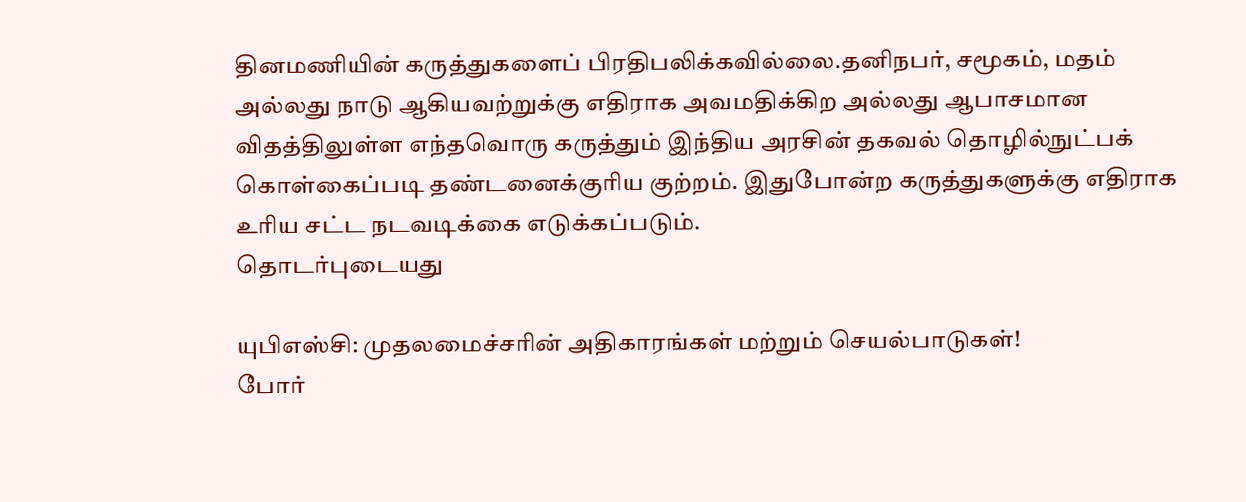தினமணியின் கருத்துகளைப் பிரதிபலிக்கவில்லை.தனிநபர், சமூகம், மதம் அல்லது நாடு ஆகியவற்றுக்கு எதிராக அவமதிக்கிற அல்லது ஆபாசமான விதத்திலுள்ள எந்தவொரு கருத்தும் இந்திய அரசின் தகவல் தொழில்நுட்பக் கொள்கைப்படி தண்டனைக்குரிய குற்றம். இதுபோன்ற கருத்துகளுக்கு எதிராக உரிய சட்ட நடவடிக்கை எடுக்கப்படும்.
தொடர்புடையது

யுபிஎஸ்சி: முதலமைச்சரின் அதிகாரங்கள் மற்றும் செயல்பாடுகள்!
போர்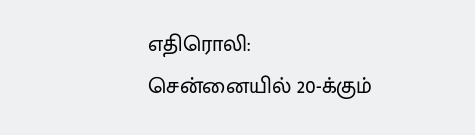எதிரொலி: சென்னையில் 20-க்கும்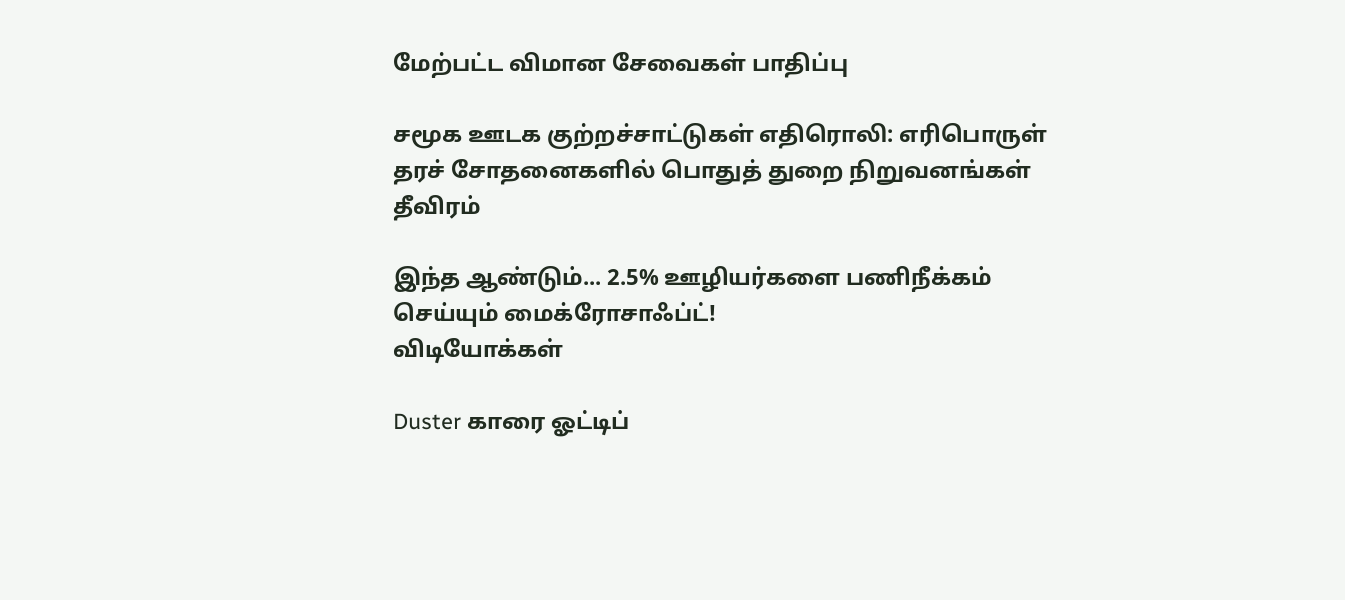மேற்பட்ட விமான சேவைகள் பாதிப்பு

சமூக ஊடக குற்றச்சாட்டுகள் எதிரொலி: எரிபொருள் தரச் சோதனைகளில் பொதுத் துறை நிறுவனங்கள் தீவிரம்

இந்த ஆண்டும்... 2.5% ஊழியர்களை பணிநீக்கம் செய்யும் மைக்ரோசாஃப்ட்!
விடியோக்கள்

Duster காரை ஓட்டிப்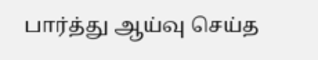பார்த்து ஆய்வு செய்த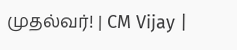முதல்வர்! | CM Vijay |